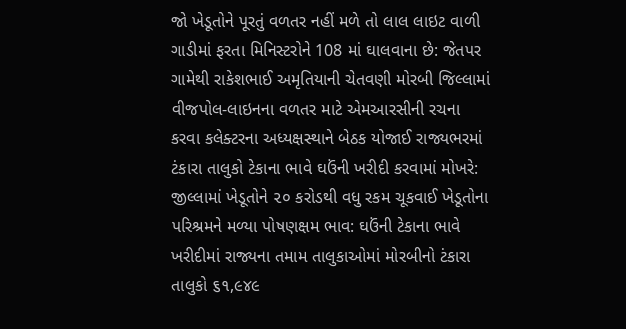જો ખેડૂતોને પૂરતું વળતર નહીં મળે તો લાલ લાઇટ વાળી ગાડીમાં ફરતા મિનિસ્ટરોને 108 માં ઘાલવાના છે: જેતપર ગામેથી રાકેશભાઈ અમૃતિયાની ચેતવણી મોરબી જિલ્લામાં વીજપોલ-લાઇનના વળતર માટે એમઆરસીની રચના કરવા કલેક્ટરના અધ્યક્ષસ્થાને બેઠક યોજાઈ રાજ્યભરમાં ટંકારા તાલુકો ટેકાના ભાવે ઘઉંની ખરીદી કરવામાં મોખરે: જીલ્લામાં ખેડૂતોને ૨૦ કરોડથી વધુ રકમ ચૂકવાઈ ખેડૂતોના પરિશ્રમને મળ્યા પોષણક્ષમ ભાવ: ઘઉંની ટેકાના ભાવે ખરીદીમાં રાજ્યના તમામ તાલુકાઓમાં મોરબીનો ટંકારા તાલુકો ૬૧,૯૪૯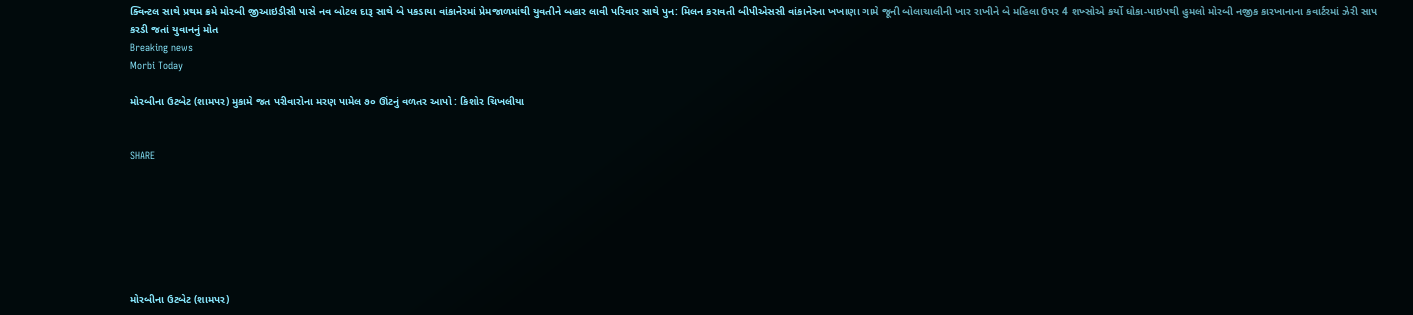ક્વિન્ટલ સાથે પ્રથમ ક્રમે મોરબી જીઆઇડીસી પાસે નવ બોટલ દારૂ સાથે બે પકડાયા વાંકાનેરમાં પ્રેમજાળમાંથી યુવતીને બહાર લાવી પરિવાર સાથે પુન: મિલન કરાવતી બીપીએસસી વાંકાનેરના ખખાણા ગામે જૂની બોલાચાલીની ખાર રાખીને બે મહિલા ઉપર 4 શખ્સોએ કર્યો ધોકા-પાઇપથી હુમલો મોરબી નજીક કારખાનાના કવાર્ટરમાં ઝેરી સાપ કરડી જતાં યુવાનનું મોત
Breaking news
Morbi Today

મોરબીના ઉટબેટ (શામપર) મુકામે જત પરીવારોના મરણ પામેલ ૭૦ ઊંટનું વળતર આપો : કિશોર ચિખલીયા


SHARE







મોરબીના ઉટબેટ (શામપર)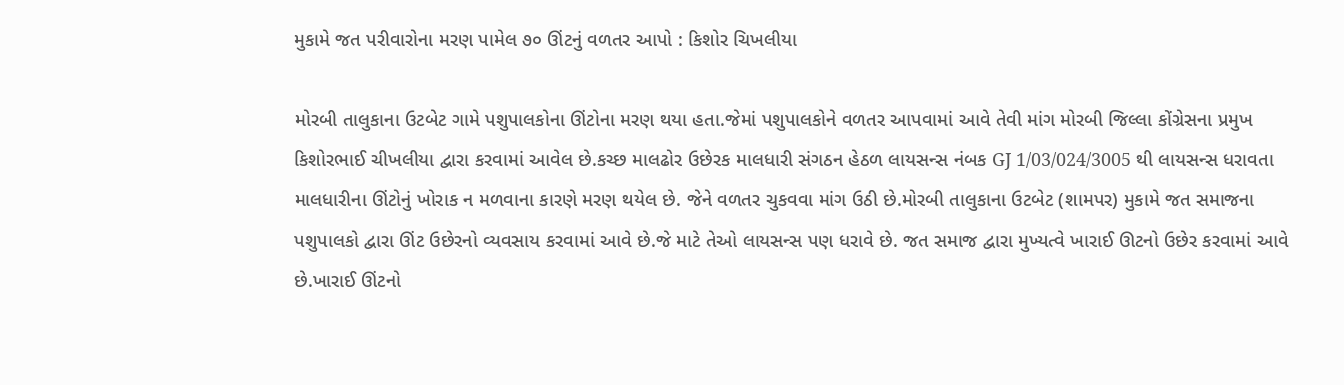મુકામે જત પરીવારોના મરણ પામેલ ૭૦ ઊંટનું વળતર આપો : કિશોર ચિખલીયા

મોરબી તાલુકાના ઉટબેટ ગામે પશુપાલકોના ઊંટોના મરણ થયા હતા.જેમાં પશુપાલકોને વળતર આપવામાં આવે તેવી માંગ મોરબી જિલ્લા કોંગ્રેસના પ્રમુખ કિશોરભાઈ ચીખલીયા દ્વારા કરવામાં આવેલ છે.કચ્છ માલઢોર ઉછેરક માલધારી સંગઠન હેઠળ લાયસન્સ નંબક GJ 1/03/024/3005 થી લાયસન્સ ધરાવતા માલધારીના ઊંટોનું ખોરાક ન મળવાના કારણે મરણ થયેલ છે. જેને વળતર ચુકવવા માંગ ઉઠી છે.મોરબી તાલુકાના ઉટબેટ (શામપર) મુકામે જત સમાજના પશુપાલકો દ્વારા ઊંટ ઉછેરનો વ્યવસાય કરવામાં આવે છે.જે માટે તેઓ લાયસન્સ પણ ધરાવે છે. જત સમાજ દ્વારા મુખ્યત્વે ખારાઈ ઊટનો ઉછેર કરવામાં આવે છે.ખારાઈ ઊંટનો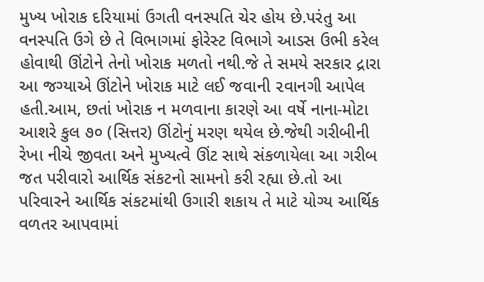મુખ્ય ખોરાક દરિયામાં ઉગતી વનસ્પતિ ચેર હોય છે.પરંતુ આ વનસ્પતિ ઉગે છે તે વિભાગમાં ફોરેસ્ટ વિભાગે આડસ ઉભી કરેલ હોવાથી ઊંટોને તેનો ખોરાક મળતો નથી.જે તે સમયે સરકાર દ્રારા આ જગ્યાએ ઊંટોને ખોરાક માટે લઈ જવાની ૨વાનગી આપેલ હતી.આમ, છતાં ખોરાક ન મળવાના કારણે આ વર્ષે નાના-મોટા આશરે કુલ ૭૦ (સિત્તર) ઊંટોનું મરણ થયેલ છે.જેથી ગરીબીની રેખા નીચે જીવતા અને મુખ્યત્વે ઊંટ સાથે સંકળાયેલા આ ગરીબ જત પરીવારો આર્થિક સંકટનો સામનો કરી રહ્યા છે.તો આ પરિવારને આર્થિક સંકટમાંથી ઉગારી શકાય તે માટે યોગ્ય આર્થિક વળતર આપવામાં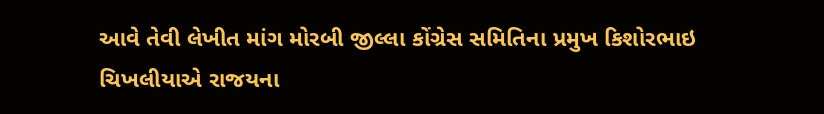આવે તેવી લેખીત માંગ મોરબી જીલ્લા કોંગ્રેસ સમિતિના પ્રમુખ કિશોરભાઇ ચિખલીયાએ રાજયના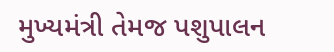મુખ્યમંત્રી તેમજ પશુપાલન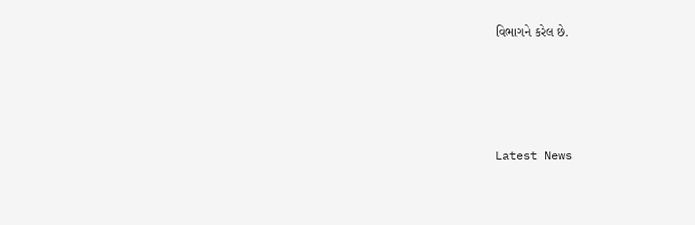વિભાગને કરેલ છે.






Latest News